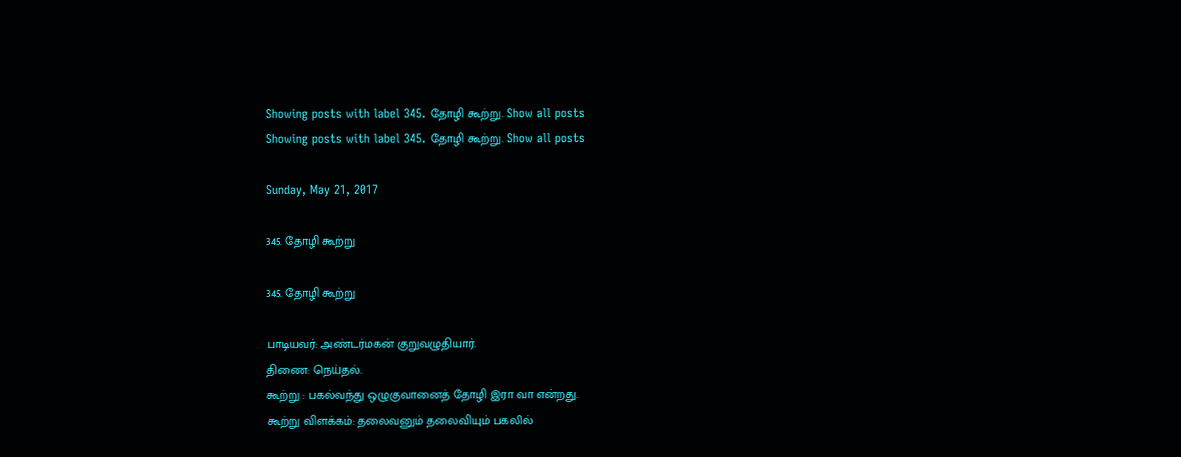Showing posts with label 345. தோழி கூற்று. Show all posts
Showing posts with label 345. தோழி கூற்று. Show all posts

Sunday, May 21, 2017

345. தோழி கூற்று

345. தோழி கூற்று

பாடியவர்: அண்டர்மகன் குறுவழுதியார்.
திணை: நெய்தல்.
கூற்று : பகல்வந்து ஒழுகுவானைத் தோழி இரா வா என்றது.
கூற்று விளக்கம்: தலைவனும் தலைவியும் பகலில்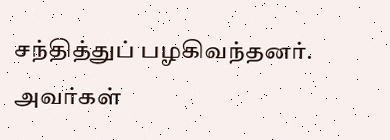சந்தித்துப் பழகிவந்தனர். அவர்கள்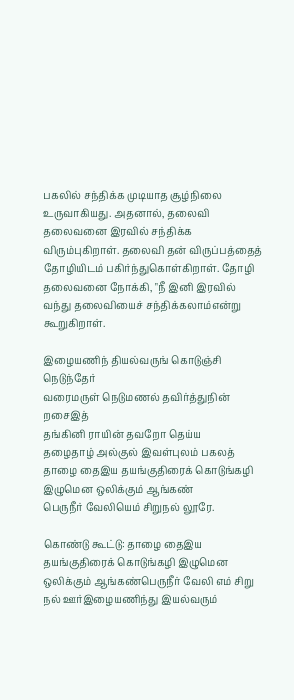பகலில் சந்திக்க முடியாத சூழ்நிலை உருவாகியது. அதனால், தலைவி தலைவனை இரவில் சந்திக்க விரும்புகிறாள். தலைவி தன் விருப்பத்தைத் தோழியிடம் பகிர்ந்துகொள்கிறாள். தோழி தலைவனை நோக்கி, "நீ இனி இரவில் வந்து தலைவியைச் சந்திக்கலாம்என்று கூறுகிறாள்.

இழையணிந் தியல்வருங் கொடுஞ்சி நெடுந்தேர்
வரைமருள் நெடுமணல் தவிர்த்துநின் றசைஇத்
தங்கினி ராயின் தவறோ தெய்ய
தழைதாழ் அல்குல் இவள்புலம் பகலத்
தாழை தைஇய தயங்குதிரைக் கொடுங்கழி
இழுமென ஒலிக்கும் ஆங்கண்
பெருநீர் வேலியெம் சிறுநல் லூரே.

கொண்டு கூட்டு: தாழை தைஇய தயங்குதிரைக் கொடுங்கழி இழுமென ஒலிக்கும் ஆங்கண்பெருநீர் வேலி எம் சிறு நல் ஊர்இழையணிந்து இயல்வரும்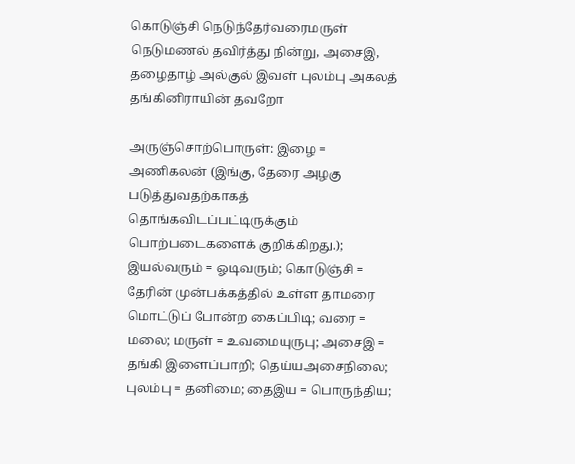கொடுஞ்சி நெடுந்தேர்வரைமருள் நெடுமணல் தவிர்த்து நின்று, அசைஇ,  தழைதாழ் அல்குல் இவள் புலம்பு அகலத் தங்கினிராயின் தவறோ

அருஞ்சொற்பொருள்: இழை = அணிகலன் (இங்கு, தேரை அழகு படுத்துவதற்காகத் தொங்கவிடப்பட்டிருக்கும் பொற்படைகளைக் குறிக்கிறது.); இயல்வரும் = ஓடிவரும்; கொடுஞ்சி = தேரின் முன்பக்கத்தில் உள்ள தாமரை மொட்டுப் போன்ற கைப்பிடி; வரை = மலை; மருள் = உவமையுருபு; அசைஇ = தங்கி இளைப்பாறி; தெய்யஅசைநிலை; புலம்பு = தனிமை; தைஇய = பொருந்திய;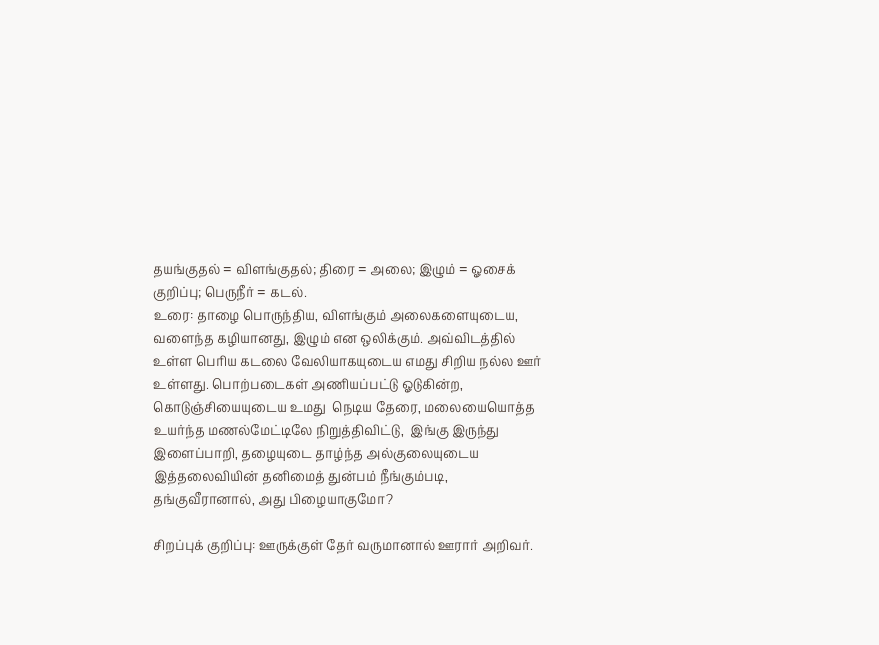தயங்குதல் = விளங்குதல்; திரை = அலை; இழும் = ஓசைக் குறிப்பு; பெருநீர் = கடல்.
உரை: தாழை பொருந்திய, விளங்கும் அலைகளையுடைய, வளைந்த கழியானது, இழும் என ஒலிக்கும். அவ்விடத்தில் உள்ள பெரிய கடலை வேலியாகயுடைய எமது சிறிய நல்ல ஊர் உள்ளது. பொற்படைகள் அணியப்பட்டு ஓடுகின்ற, கொடுஞ்சியையுடைய உமது  நெடிய தேரை, மலையையொத்த உயர்ந்த மணல்மேட்டிலே நிறுத்திவிட்டு,  இங்கு இருந்து இளைப்பாறி, தழையுடை தாழ்ந்த அல்குலையுடைய இத்தலைவியின் தனிமைத் துன்பம் நீங்கும்படி, தங்குவீரானால், அது பிழையாகுமோ?

சிறப்புக் குறிப்பு: ஊருக்குள் தேர் வருமானால் ஊரார் அறிவர்.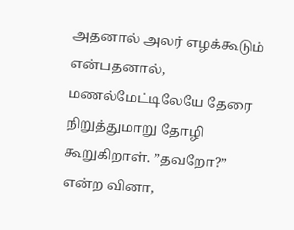அதனால் அலர் எழக்கூடும் என்பதனால், மணல்மேட்டிலேயே தேரை நிறுத்துமாறு தோழி கூறுகிறாள். ”தவறோ?” என்ற வினா,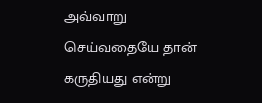அவ்வாறு செய்வதையே தான் கருதியது என்று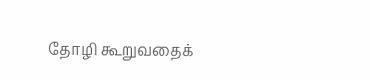தோழி கூறுவதைக்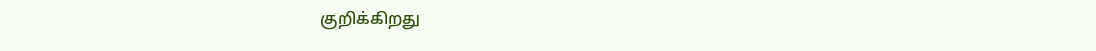குறிக்கிறது